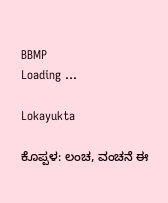BBMP
Loading ...

Lokayukta

ಕೊಪ್ಪಳ: ಲಂಚ, ವಂಚನೆ ಈ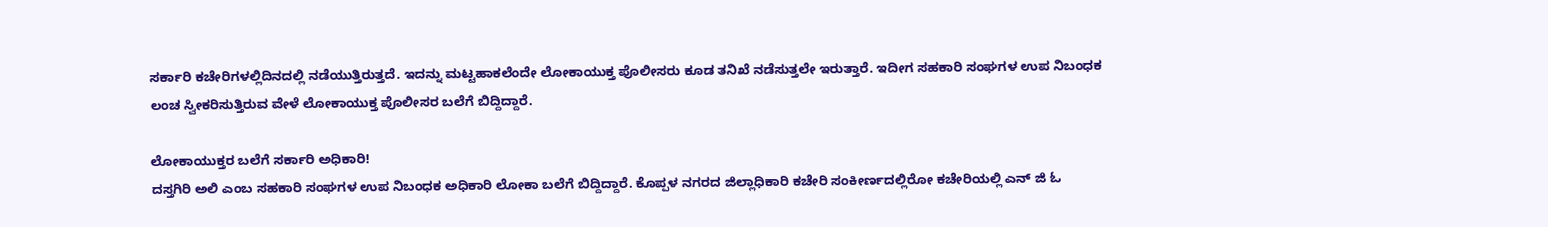ಸರ್ಕಾರಿ ಕಚೇರಿಗಳಲ್ಲಿದಿನದಲ್ಲಿ ನಡೆಯುತ್ತಿರುತ್ತದೆ. ಇದನ್ನು ಮಟ್ಟಹಾಕಲೆಂದೇ ಲೋಕಾಯುಕ್ತ ಪೊಲೀಸರು ಕೂಡ ತನಿಖೆ ನಡೆಸುತ್ತಲೇ ಇರುತ್ತಾರೆ. ಇದೀಗ ಸಹಕಾರಿ ಸಂಘಗಳ ಉಪ ನಿಬಂಧಕ ಲಂಚ ಸ್ವೀಕರಿಸುತ್ತಿರುವ ವೇಳೆ ಲೋಕಾಯುಕ್ತ ಪೊಲೀಸರ ಬಲೆಗೆ ಬಿದ್ದಿದ್ದಾರೆ.

ಲೋಕಾಯುಕ್ತರ ಬಲೆಗೆ ಸರ್ಕಾರಿ ಅಧಿಕಾರಿ!
ದಸ್ತಗಿರಿ ಅಲಿ ಎಂಬ ಸಹಕಾರಿ ಸಂಘಗಳ ಉಪ ನಿಬಂಧಕ ಅಧಿಕಾರಿ ಲೋಕಾ ಬಲೆಗೆ ಬಿದ್ದಿದ್ದಾರೆ. ಕೊಪ್ಪಳ ನಗರದ ಜಿಲ್ಲಾಧಿಕಾರಿ ಕಚೇರಿ ಸಂಕೀರ್ಣದಲ್ಲಿರೋ ಕಚೇರಿಯಲ್ಲಿ ಎನ್ ಜಿ ಓ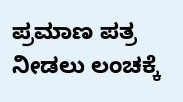ಪ್ರಮಾಣ ಪತ್ರ ನೀಡಲು‌ ಲಂಚಕ್ಕೆ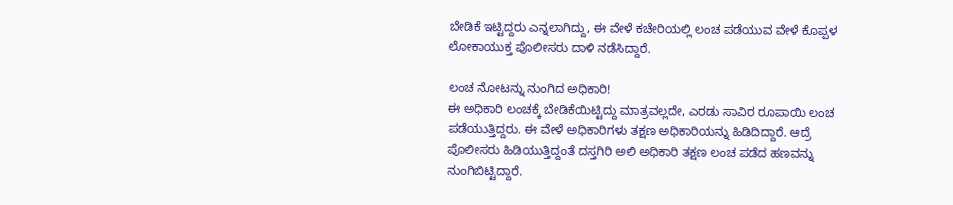ಬೇಡಿಕೆ ಇಟ್ಟಿದ್ದರು ಎನ್ನಲಾಗಿದ್ದು, ಈ ವೇಳೆ ಕಚೇರಿಯಲ್ಲಿ ಲಂಚ ಪಡೆಯುವ ವೇಳೆ ಕೊಪ್ಪಳ ಲೋಕಾಯುಕ್ತ ಪೊಲೀಸರು ದಾಳಿ ನಡೆಸಿದ್ದಾರೆ.

ಲಂಚ ನೋಟನ್ನು ನುಂಗಿದ ಅಧಿಕಾರಿ!
ಈ ಅಧಿಕಾರಿ ಲಂಚಕ್ಕೆ ಬೇಡಿಕೆಯಿಟ್ಟಿದ್ದು ಮಾತ್ರವಲ್ಲದೇ, ಎರಡು ಸಾವಿರ ರೂಪಾಯಿ ಲಂಚ ಪಡೆಯುತ್ತಿದ್ದರು. ಈ ವೇಳೆ ಅಧಿಕಾರಿಗಳು ತಕ್ಷಣ ಅಧಿಕಾರಿಯನ್ನು ಹಿಡಿದಿದ್ದಾರೆ. ಆದ್ರೆ ಪೊಲೀಸರು ಹಿಡಿಯುತ್ತಿದ್ದಂತೆ ದಸ್ತಗಿರಿ ಅಲಿ ಅಧಿಕಾರಿ ತಕ್ಷಣ ಲಂಚ ಪಡೆದ ಹಣವನ್ನು ನುಂಗಿಬಿಟ್ಟಿದ್ದಾರೆ.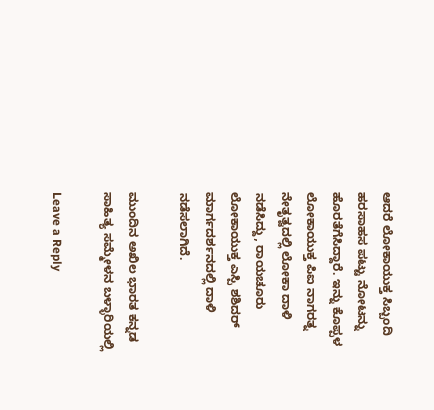ಆದರೆ ಲೋಕಾಯುಕ್ತ ಸಿಬ್ಬಂದಿ ಹರಸಾಹಸ ಪಟ್ಟು ನೋಟನ್ನು ಹೊರತೆಗೆಸಿದ್ದಾರೆ. ಇನ್ನು ಕೊಪ್ಪಳ ಲೋಕಾಯುಕ್ತ ಪಿಐ ನಾಗರತ್ನ ನೇತೃತ್ವದಲ್ಲಿ ಲೋಕಾ ದಾಳಿ ನಡೆಸಿದ್ದು, ರಾಯಚೂರು ಲೋಕಾಯುಕ್ತ ಎಸ್ಪಿ ಶಶಿದರ್ ಮಾರ್ಗದರ್ಶನದಲ್ಲಿ ದಾಳಿ ನಡೆಸಲಾಗಿದೆ.

ಮುಂದಿನ ಅಖಿಲ ಭಾರತ ಕನ್ನಡ ಸಾಹಿತ್ಯ ಸಮ್ಮೇಳನ ಬಳ್ಳಾರಿಯಲ್ಲಿ

Leave a Reply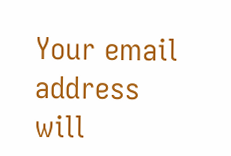Your email address will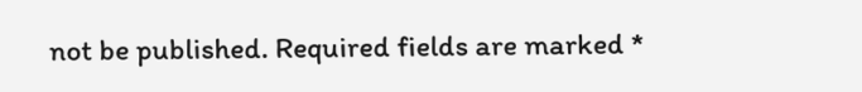not be published. Required fields are marked *